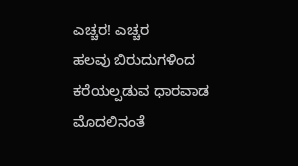ಎಚ್ಚರ! ಎಚ್ಚರ
ಹಲವು ಬಿರುದುಗಳಿಂದ ಕರೆಯಲ್ಪಡುವ ಧಾರವಾಡ ಮೊದಲಿನಂತೆ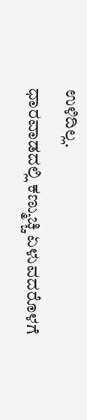ಉಳಿದಿಲ್ಲ.
ಧಾರವಾಡದಲ್ಲಿ ಕಣ್ಮುಚ್ಚಿ ಏಳುವದರೊಳಗೆ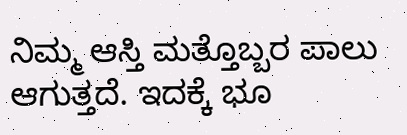ನಿಮ್ಮ ಆಸ್ತಿ ಮತ್ತೊಬ್ಬರ ಪಾಲು ಆಗುತ್ತದೆ. ಇದಕ್ಕೆ ಭೂ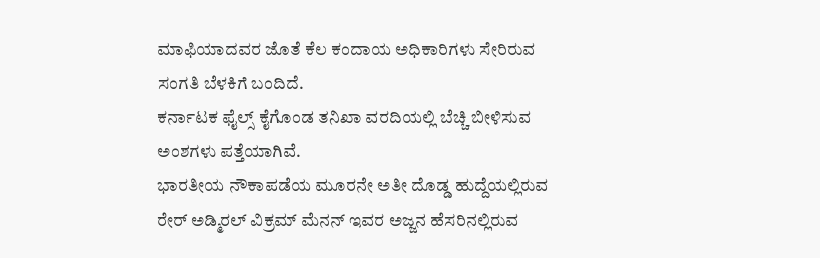ಮಾಫಿಯಾದವರ ಜೊತೆ ಕೆಲ ಕಂದಾಯ ಅಧಿಕಾರಿಗಳು ಸೇರಿರುವ ಸಂಗತಿ ಬೆಳಕಿಗೆ ಬಂದಿದೆ.
ಕರ್ನಾಟಕ ಫೈಲ್ಸ್ ಕೈಗೊಂಡ ತನಿಖಾ ವರದಿಯಲ್ಲಿ ಬೆಚ್ಚಿ ಬೀಳಿಸುವ ಅಂಶಗಳು ಪತ್ತೆಯಾಗಿವೆ.
ಭಾರತೀಯ ನೌಕಾಪಡೆಯ ಮೂರನೇ ಅತೀ ದೊಡ್ಡ ಹುದ್ದೆಯಲ್ಲಿರುವ ರೇರ್ ಅಡ್ಮಿರಲ್ ವಿಕ್ರಮ್ ಮೆನನ್ ಇವರ ಅಜ್ಜನ ಹೆಸರಿನಲ್ಲಿರುವ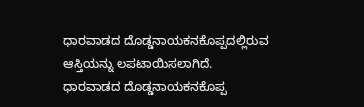ಧಾರವಾಡದ ದೊಡ್ಡನಾಯಕನಕೊಪ್ಪದಲ್ಲಿರುವ ಆಸ್ತಿಯನ್ನು ಲಪಟಾಯಿಸಲಾಗಿದೆ.
ಧಾರವಾಡದ ದೊಡ್ಡನಾಯಕನಕೊಪ್ಪ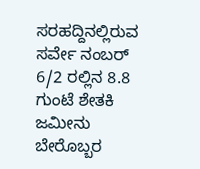ಸರಹದ್ದಿನಲ್ಲಿರುವ ಸರ್ವೇ ನಂಬರ್ 6/2 ರಲ್ಲಿನ 8.8 ಗುಂಟೆ ಶೇತಕಿ ಜಮೀನು ಬೇರೊಬ್ಬರ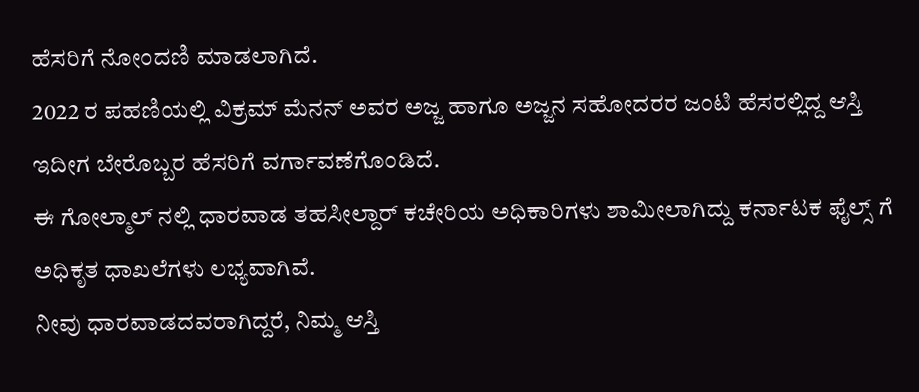ಹೆಸರಿಗೆ ನೋಂದಣಿ ಮಾಡಲಾಗಿದೆ.
2022 ರ ಪಹಣಿಯಲ್ಲಿ ವಿಕ್ರಮ್ ಮೆನನ್ ಅವರ ಅಜ್ಜ ಹಾಗೂ ಅಜ್ಜನ ಸಹೋದರರ ಜಂಟಿ ಹೆಸರಲ್ಲಿದ್ದ ಆಸ್ತಿ ಇದೀಗ ಬೇರೊಬ್ಬರ ಹೆಸರಿಗೆ ವರ್ಗಾವಣೆಗೊಂಡಿದೆ.
ಈ ಗೋಲ್ಮಾಲ್ ನಲ್ಲಿ ಧಾರವಾಡ ತಹಸೀಲ್ದಾರ್ ಕಚೇರಿಯ ಅಧಿಕಾರಿಗಳು ಶಾಮೀಲಾಗಿದ್ದು ಕರ್ನಾಟಕ ಫೈಲ್ಸ್ ಗೆ ಅಧಿಕೃತ ಧಾಖಲೆಗಳು ಲಭ್ಯವಾಗಿವೆ.
ನೀವು ಧಾರವಾಡದವರಾಗಿದ್ದರೆ, ನಿಮ್ಮ ಆಸ್ತಿ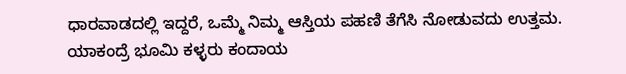ಧಾರವಾಡದಲ್ಲಿ ಇದ್ದರೆ, ಒಮ್ಮೆ ನಿಮ್ಮ ಆಸ್ತಿಯ ಪಹಣಿ ತೆಗೆಸಿ ನೋಡುವದು ಉತ್ತಮ. ಯಾಕಂದ್ರೆ ಭೂಮಿ ಕಳ್ಳರು ಕಂದಾಯ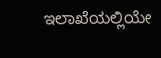ಇಲಾಖೆಯಲ್ಲಿಯೇ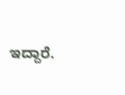ಇದ್ದಾರೆ.